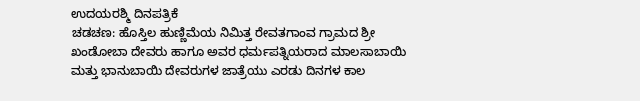ಉದಯರಶ್ಮಿ ದಿನಪತ್ರಿಕೆ
ಚಡಚಣ: ಹೊಸ್ತಿಲ ಹುಣ್ಣಿಮೆಯ ನಿಮಿತ್ತ ರೇವತಗಾಂವ ಗ್ರಾಮದ ಶ್ರೀ ಖಂಡೋಬಾ ದೇವರು ಹಾಗೂ ಅವರ ಧರ್ಮಪತ್ನಿಯರಾದ ಮಾಲಸಾಬಾಯಿ ಮತ್ತು ಭಾನುಬಾಯಿ ದೇವರುಗಳ ಜಾತ್ರೆಯು ಎರಡು ದಿನಗಳ ಕಾಲ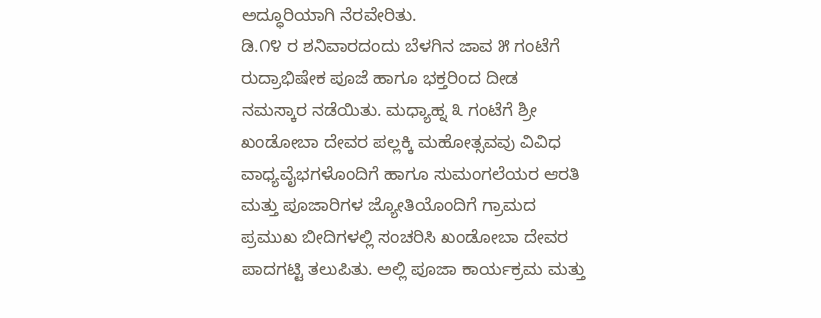ಅದ್ಧೂರಿಯಾಗಿ ನೆರವೇರಿತು.
ಡಿ.೧೪ ರ ಶನಿವಾರದಂದು ಬೆಳಗಿನ ಜಾವ ೫ ಗಂಟೆಗೆ ರುದ್ರಾಭಿಷೇಕ ಪೂಜೆ ಹಾಗೂ ಭಕ್ತರಿಂದ ದೀಡ ನಮಸ್ಕಾರ ನಡೆಯಿತು. ಮಧ್ಯಾಹ್ನ ೩ ಗಂಟೆಗೆ ಶ್ರೀ ಖಂಡೋಬಾ ದೇವರ ಪಲ್ಲಕ್ಕಿ ಮಹೋತ್ಸವವು ವಿವಿಧ ವಾಧ್ಯವೈಭಗಳೊಂದಿಗೆ ಹಾಗೂ ಸುಮಂಗಲೆಯರ ಆರತಿ ಮತ್ತು ಪೂಜಾರಿಗಳ ಜ್ಯೋತಿಯೊಂದಿಗೆ ಗ್ರಾಮದ ಪ್ರಮುಖ ಬೀದಿಗಳಲ್ಲಿ ಸಂಚರಿಸಿ ಖಂಡೋಬಾ ದೇವರ ಪಾದಗಟ್ಟಿ ತಲುಪಿತು. ಅಲ್ಲಿ ಪೂಜಾ ಕಾರ್ಯಕ್ರಮ ಮತ್ತು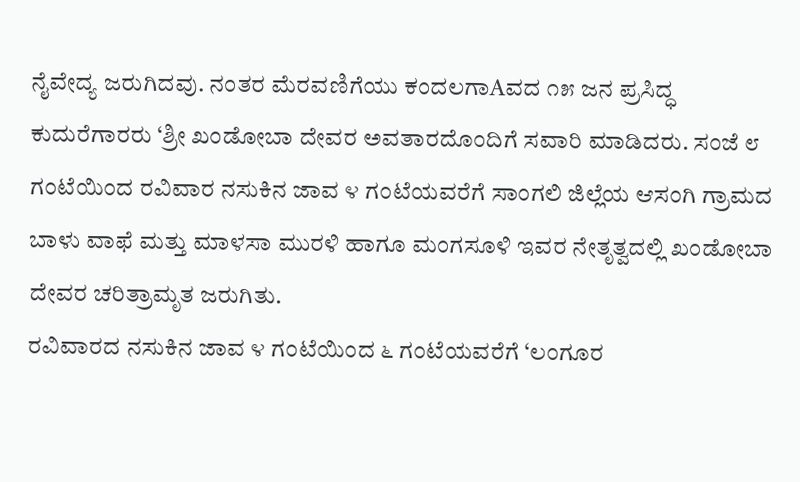ನೈವೇದ್ಯ ಜರುಗಿದವು. ನಂತರ ಮೆರವಣಿಗೆಯು ಕಂದಲಗಾAವದ ೧೫ ಜನ ಪ್ರಸಿದ್ಧ ಕುದುರೆಗಾರರು ‘ಶ್ರೀ ಖಂಡೋಬಾ ದೇವರ ಅವತಾರದೊಂದಿಗೆ ಸವಾರಿ ಮಾಡಿದರು. ಸಂಜೆ ೮ ಗಂಟೆಯಿಂದ ರವಿವಾರ ನಸುಕಿನ ಜಾವ ೪ ಗಂಟೆಯವರೆಗೆ ಸಾಂಗಲಿ ಜಿಲ್ಲೆಯ ಆಸಂಗಿ ಗ್ರಾಮದ ಬಾಳು ವಾಫೆ ಮತ್ತು ಮಾಳಸಾ ಮುರಳಿ ಹಾಗೂ ಮಂಗಸೂಳಿ ಇವರ ನೇತೃತ್ವದಲ್ಲಿ ಖಂಡೋಬಾ ದೇವರ ಚರಿತ್ರಾಮೃತ ಜರುಗಿತು.
ರವಿವಾರದ ನಸುಕಿನ ಜಾವ ೪ ಗಂಟೆಯಿಂದ ೬ ಗಂಟೆಯವರೆಗೆ ‘ಲಂಗೂರ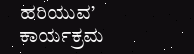ಹರಿಯುವ’ ಕಾರ್ಯಕ್ರಮ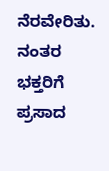ನೆರವೇರಿತು. ನಂತರ ಭಕ್ತರಿಗೆ ಪ್ರಸಾದ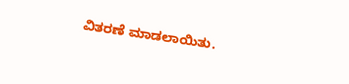ವಿತರಣೆ ಮಾಡಲಾಯಿತು.